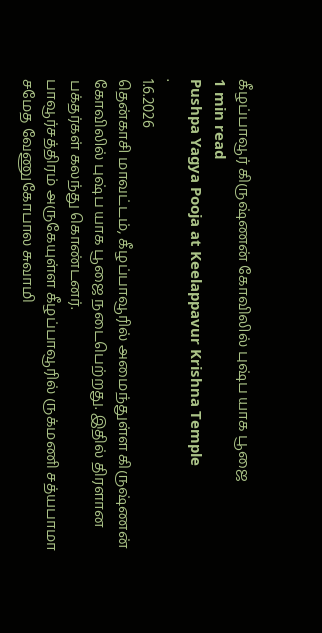கீழப்பாவூர் கிருஷ்ணன் கோவிலில் புஷ்ப யாக பூஜை
1 min read
Pushpa Yagya Pooja at Keelappavur Krishna Temple
.
1.6.2026
தென்காசி மாவட்டம், கீழப்பாவூரில் அமைந்துள்ள கிருஷ்ணன் கோவிலில் புஷ்ப யாக பூஜை நடைபெற்றது. இதில் திரளான பக்தர்கள் கலந்து கொண்டனர்.
பாவூர்சத்திரம் அருகேயுள்ள கீழப்பாவூரில் ருக்மணி சத்யபாமா சமேத வேணுகோபால சுவாமி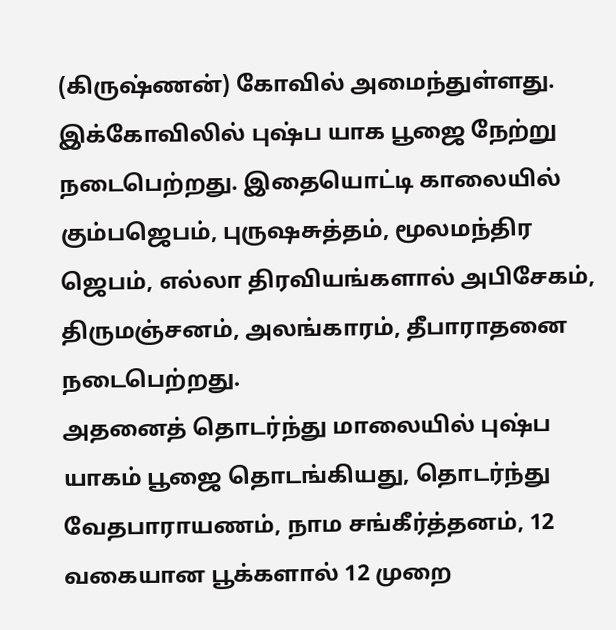(கிருஷ்ணன்) கோவில் அமைந்துள்ளது. இக்கோவிலில் புஷ்ப யாக பூஜை நேற்று நடைபெற்றது. இதையொட்டி காலையில் கும்பஜெபம், புருஷசுத்தம், மூலமந்திர ஜெபம், எல்லா திரவியங்களால் அபிசேகம், திருமஞ்சனம், அலங்காரம், தீபாராதனை நடைபெற்றது.
அதனைத் தொடர்ந்து மாலையில் புஷ்ப யாகம் பூஜை தொடங்கியது, தொடர்ந்து வேதபாராயணம், நாம சங்கீர்த்தனம், 12 வகையான பூக்களால் 12 முறை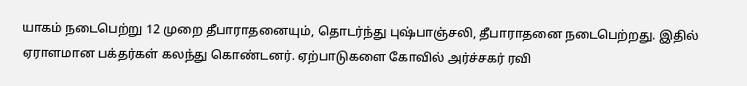யாகம் நடைபெற்று 12 முறை தீபாராதனையும், தொடர்ந்து புஷ்பாஞ்சலி, தீபாராதனை நடைபெற்றது. இதில் ஏராளமான பக்தர்கள் கலந்து கொண்டனர். ஏற்பாடுகளை கோவில் அர்ச்சகர் ரவி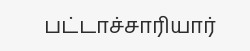பட்டாச்சாரியார்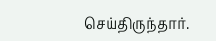செய்திருந்தார்.